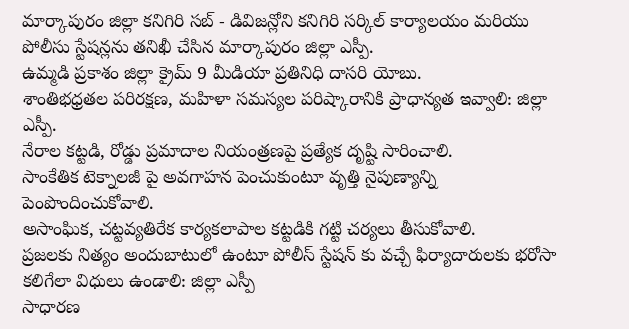మార్కాపురం జిల్లా కనిగిరి సబ్ - డివిజన్లోని కనిగిరి సర్కిల్ కార్యాలయం మరియు పోలీసు స్టేషన్లను తనిఖీ చేసిన మార్కాపురం జిల్లా ఎస్పీ.
ఉమ్మడి ప్రకాశం జిల్లా క్రైమ్ 9 మీడియా ప్రతినిధి దాసరి యోబు.
శాంతిభధ్రతల పరిరక్షణ, మహిళా సమస్యల పరిష్కారానికి ప్రాధాన్యత ఇవ్వాలి: జిల్లా ఎస్పీ.
నేరాల కట్టడి, రోడ్డు ప్రమాదాల నియంత్రణపై ప్రత్యేక దృష్టి సారించాలి.
సాంకేతిక టెక్నాలజీ పై అవగాహన పెంచుకుంటూ వృత్తి నైపుణ్యాన్ని పెంపొందించుకోవాలి.
అసాంఘిక, చట్టవ్యతిరేక కార్యకలాపాల కట్టడికి గట్టి చర్యలు తీసుకోవాలి.
ప్రజలకు నిత్యం అందుబాటులో ఉంటూ పోలీస్ స్టేషన్ కు వచ్చే ఫిర్యాదారులకు భరోసా కలిగేలా విధులు ఉండాలి: జిల్లా ఎస్పీ
సాధారణ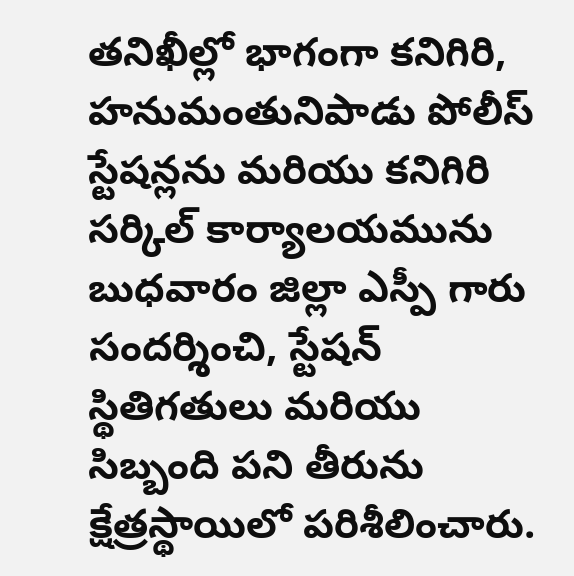తనిఖీల్లో భాగంగా కనిగిరి, హనుమంతునిపాడు పోలీస్ స్టేషన్లను మరియు కనిగిరి సర్కిల్ కార్యాలయమును బుధవారం జిల్లా ఎస్పీ గారు సందర్శించి, స్టేషన్ స్థితిగతులు మరియు సిబ్బంది పని తీరును క్షేత్రస్థాయిలో పరిశీలించారు.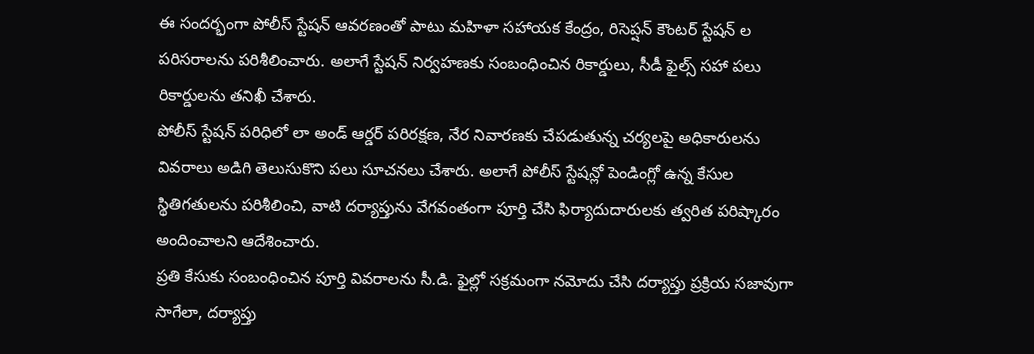ఈ సందర్భంగా పోలీస్ స్టేషన్ ఆవరణంతో పాటు మహిళా సహాయక కేంద్రం, రిసెప్షన్ కౌంటర్ స్టేషన్ ల పరిసరాలను పరిశీలించారు. అలాగే స్టేషన్ నిర్వహణకు సంబంధించిన రికార్డులు, సీడీ ఫైల్స్ సహా పలు రికార్డులను తనిఖీ చేశారు.
పోలీస్ స్టేషన్ పరిధిలో లా అండ్ ఆర్డర్ పరిరక్షణ, నేర నివారణకు చేపడుతున్న చర్యలపై అధికారులను వివరాలు అడిగి తెలుసుకొని పలు సూచనలు చేశారు. అలాగే పోలీస్ స్టేషన్లో పెండింగ్లో ఉన్న కేసుల స్థితిగతులను పరిశీలించి, వాటి దర్యాప్తును వేగవంతంగా పూర్తి చేసి ఫిర్యాదుదారులకు త్వరిత పరిష్కారం అందించాలని ఆదేశించారు.
ప్రతి కేసుకు సంబంధించిన పూర్తి వివరాలను సీ.డి. ఫైల్లో సక్రమంగా నమోదు చేసి దర్యాప్తు ప్రక్రియ సజావుగా సాగేలా, దర్యాప్తు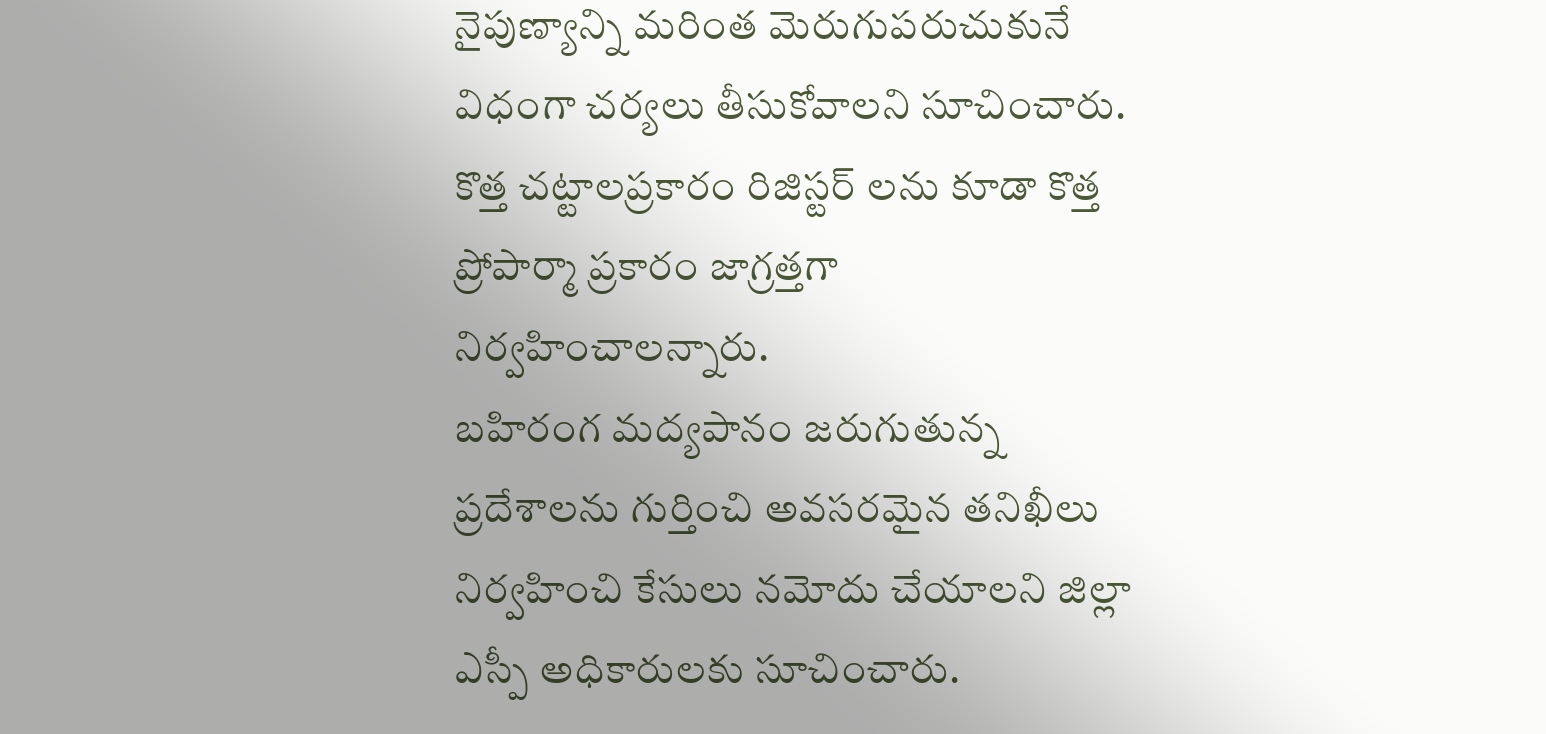నైపుణ్యాన్ని మరింత మెరుగుపరుచుకునే విధంగా చర్యలు తీసుకోవాలని సూచించారు. కొత్త చట్టాలప్రకారం రిజిస్టర్ లను కూడా కొత్త ప్రోపార్మా ప్రకారం జాగ్రత్తగా నిర్వహించాలన్నారు.
బహిరంగ మద్యపానం జరుగుతున్న ప్రదేశాలను గుర్తించి అవసరమైన తనిఖీలు నిర్వహించి కేసులు నమోదు చేయాలని జిల్లా ఎస్పీ అధికారులకు సూచించారు.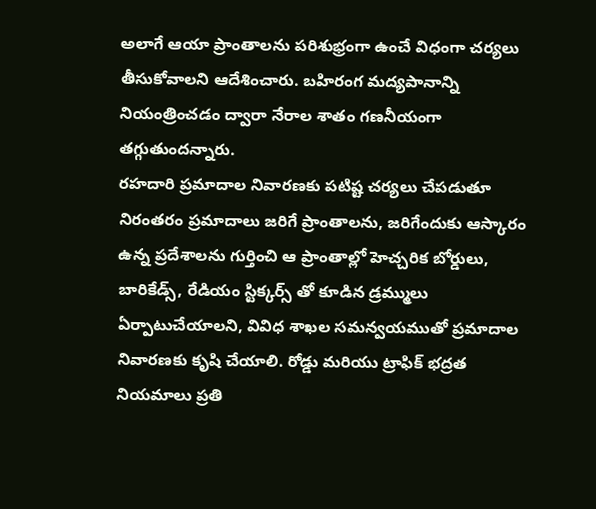అలాగే ఆయా ప్రాంతాలను పరిశుభ్రంగా ఉంచే విధంగా చర్యలు తీసుకోవాలని ఆదేశించారు. బహిరంగ మద్యపానాన్ని నియంత్రించడం ద్వారా నేరాల శాతం గణనీయంగా తగ్గుతుందన్నారు.
రహదారి ప్రమాదాల నివారణకు పటిష్ట చర్యలు చేపడుతూ నిరంతరం ప్రమాదాలు జరిగే ప్రాంతాలను, జరిగేందుకు ఆస్కారం ఉన్న ప్రదేశాలను గుర్తించి ఆ ప్రాంతాల్లో హెచ్చరిక బోర్డులు, బారికేడ్స్, రేడియం స్టిక్కర్స్ తో కూడిన డ్రమ్ములు ఏర్పాటుచేయాలని, వివిధ శాఖల సమన్వయముతో ప్రమాదాల నివారణకు కృషి చేయాలి. రోడ్డు మరియు ట్రాఫిక్ భద్రత నియమాలు ప్రతి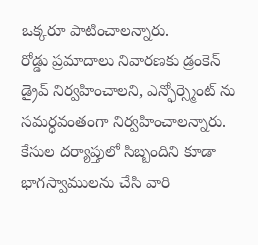ఒక్కరూ పాటించాలన్నారు.
రోడ్డు ప్రమాదాలు నివారణకు డ్రంకెన్ డ్రైవ్ నిర్వహించాలని, ఎన్ఫోర్స్మెంట్ ను సమర్ధవంతంగా నిర్వహించాలన్నారు.
కేసుల దర్యాప్తులో సిబ్బందిని కూడా భాగస్వాములను చేసి వారి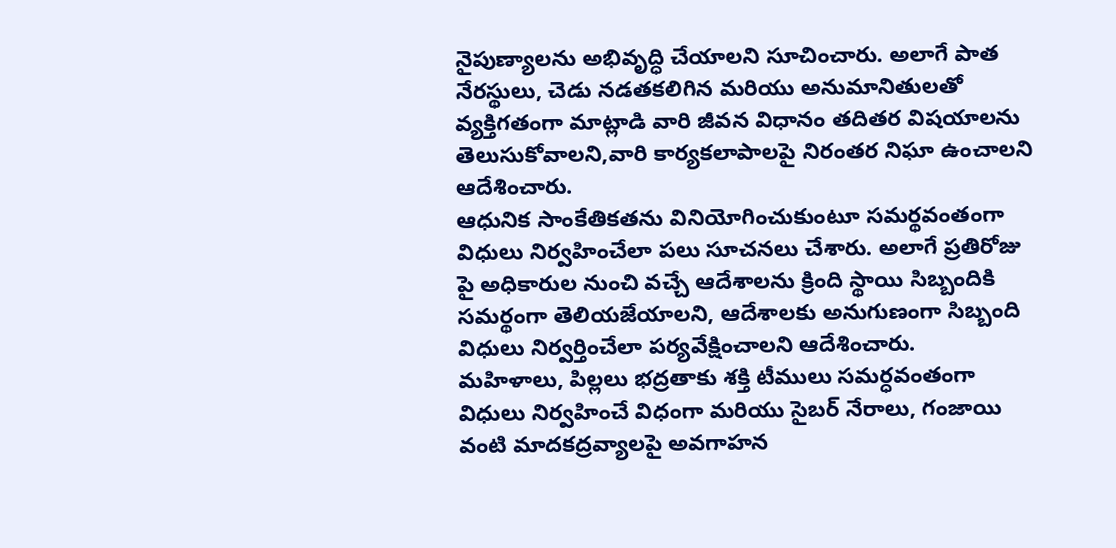నైపుణ్యాలను అభివృద్ధి చేయాలని సూచించారు. అలాగే పాత నేరస్థులు, చెడు నడతకలిగిన మరియు అనుమానితులతో వ్యక్తిగతంగా మాట్లాడి వారి జీవన విధానం తదితర విషయాలను తెలుసుకోవాలని,వారి కార్యకలాపాలపై నిరంతర నిఘా ఉంచాలని ఆదేశించారు.
ఆధునిక సాంకేతికతను వినియోగించుకుంటూ సమర్థవంతంగా విధులు నిర్వహించేలా పలు సూచనలు చేశారు. అలాగే ప్రతిరోజు పై అధికారుల నుంచి వచ్చే ఆదేశాలను క్రింది స్థాయి సిబ్బందికి సమర్థంగా తెలియజేయాలని, ఆదేశాలకు అనుగుణంగా సిబ్బంది విధులు నిర్వర్తించేలా పర్యవేక్షించాలని ఆదేశించారు.
మహిళాలు, పిల్లలు భద్రతాకు శక్తి టీములు సమర్ధవంతంగా విధులు నిర్వహించే విధంగా మరియు సైబర్ నేరాలు, గంజాయి వంటి మాదకద్రవ్యాలపై అవగాహన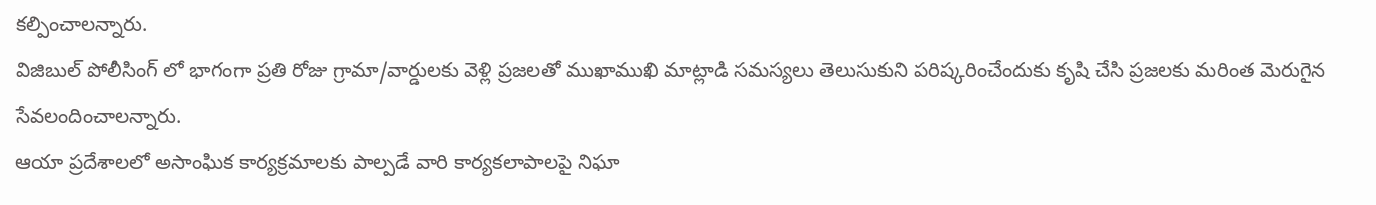కల్పించాలన్నారు.
విజిబుల్ పోలీసింగ్ లో భాగంగా ప్రతి రోజు గ్రామా/వార్డులకు వెళ్లి ప్రజలతో ముఖాముఖి మాట్లాడి సమస్యలు తెలుసుకుని పరిష్కరించేందుకు కృషి చేసి ప్రజలకు మరింత మెరుగైన సేవలందించాలన్నారు.
ఆయా ప్రదేశాలలో అసాంఘిక కార్యక్రమాలకు పాల్పడే వారి కార్యకలాపాలపై నిఘా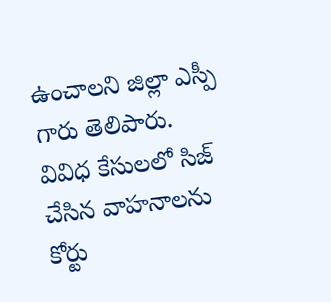ఉంచాలని జిల్లా ఎస్పీ గారు తెలిపారు.
వివిధ కేసులలో సిజ్ చేసిన వాహనాలను కోర్టు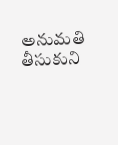అనుమతి తీసుకుని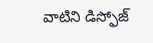వాటిని డిస్ఫోజ్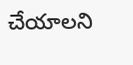చేయాలని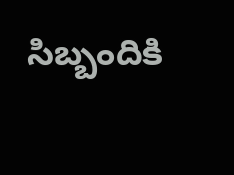సిబ్బందికి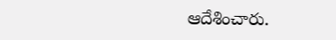ఆదేశించారు.